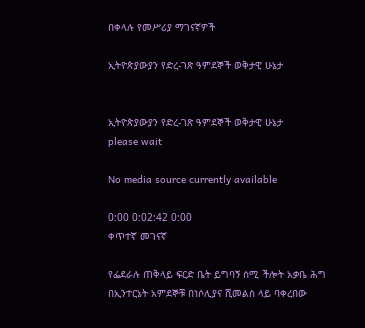በቀላሉ የመሥሪያ ማገናኛዎች

ኢትዮጵያውያን የድረ-ገጽ ዓምደኞች ወቅታዊ ሁኔታ


ኢትዮጵያውያን የድረ-ገጽ ዓምደኞች ወቅታዊ ሁኔታ
please wait

No media source currently available

0:00 0:02:42 0:00
ቀጥተኛ መገናኛ

የፌደራሉ ጠቅላይ ፍርድ ቤት ይግባኝ ሰሚ ችሎት አቃቤ ሕግ በኢንተርኔት አምደኞቹ በነሶሊያና ሺመልስ ላይ ባቀረበው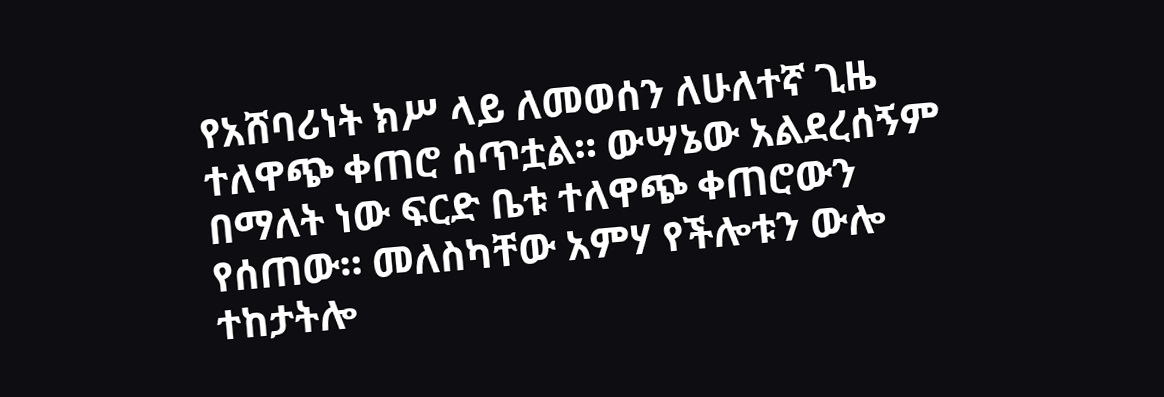የአሸባሪነት ክሥ ላይ ለመወሰን ለሁለተኛ ጊዜ ተለዋጭ ቀጠሮ ሰጥቷል። ውሣኔው አልደረሰኝም በማለት ነው ፍርድ ቤቱ ተለዋጭ ቀጠሮውን የሰጠው። መለስካቸው አምሃ የችሎቱን ውሎ ተከታትሎ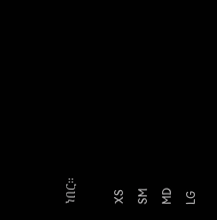ነበር።

XS
SM
MD
LG